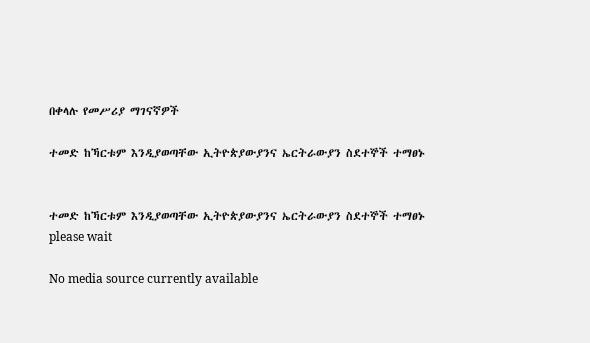በቀላሉ የመሥሪያ ማገናኛዎች

ተመድ ከኻርቱም እንዲያወጣቸው ኢትዮጵያውያንና ኤርትራውያን ስደተኞች ተማፀኑ


ተመድ ከኻርቱም እንዲያወጣቸው ኢትዮጵያውያንና ኤርትራውያን ስደተኞች ተማፀኑ
please wait

No media source currently available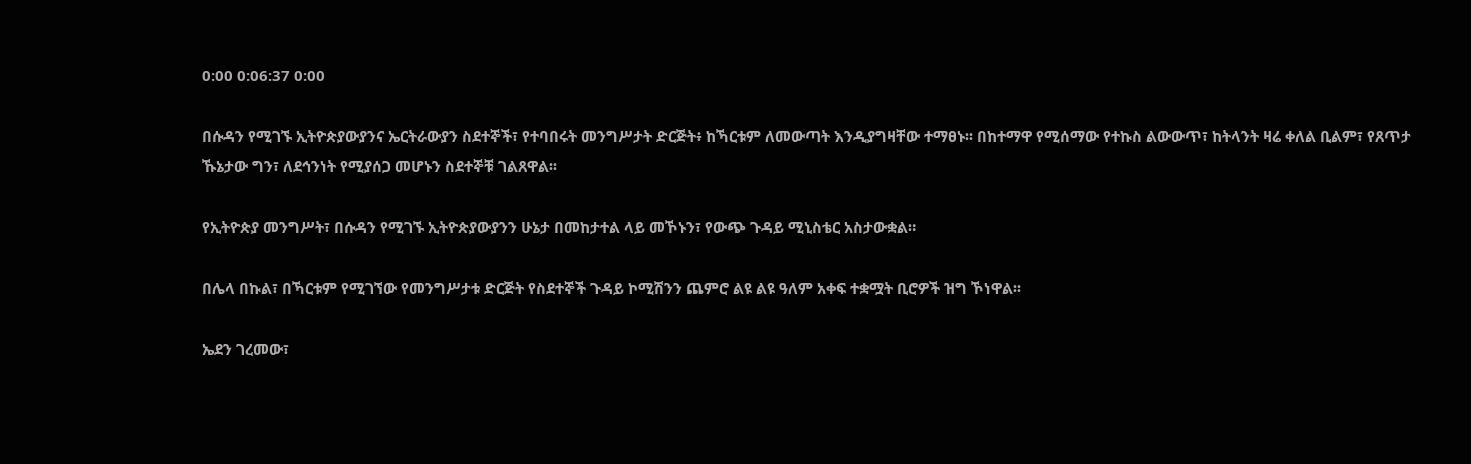0:00 0:06:37 0:00

በሱዳን የሚገኙ ኢትዮጵያውያንና ኤርትራውያን ስደተኞች፣ የተባበሩት መንግሥታት ድርጅት፥ ከኻርቱም ለመውጣት እንዲያግዛቸው ተማፀኑ፡፡ በከተማዋ የሚሰማው የተኩስ ልውውጥ፣ ከትላንት ዛሬ ቀለል ቢልም፣ የጸጥታ ኹኔታው ግን፣ ለደኅንነት የሚያሰጋ መሆኑን ስደተኞቹ ገልጸዋል፡፡

የኢትዮጵያ መንግሥት፣ በሱዳን የሚገኙ ኢትዮጵያውያንን ሁኔታ በመከታተል ላይ መኾኑን፣ የውጭ ጉዳይ ሚኒስቴር አስታውቋል።

በሌላ በኩል፣ በኻርቱም የሚገኘው የመንግሥታቱ ድርጅት የስደተኞች ጉዳይ ኮሚሽንን ጨምሮ ልዩ ልዩ ዓለም አቀፍ ተቋሟት ቢሮዎች ዝግ ኾነዋል፡፡

ኤደን ገረመው፣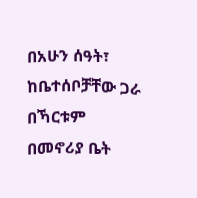በአሁን ሰዓት፣ ከቤተሰቦቻቸው ጋራ በኻርቱም በመኖሪያ ቤት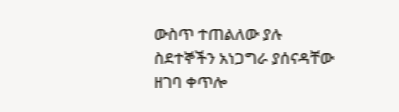ውስጥ ተጠልለው ያሉ ስደተኞችን አነጋግራ ያሰናዳቸው ዘገባ ቀጥሎ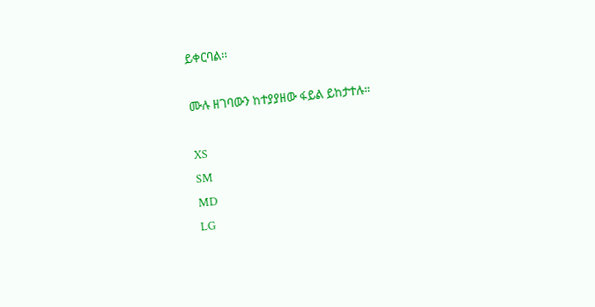ይቀርባል፡፡

ሙሉ ዘገባውን ከተያያዘው ፋይል ይከታተሉ።

XS
SM
MD
LG